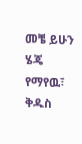መቼ ይሁን ሄጄ የማየዉ፣ ቅዱስ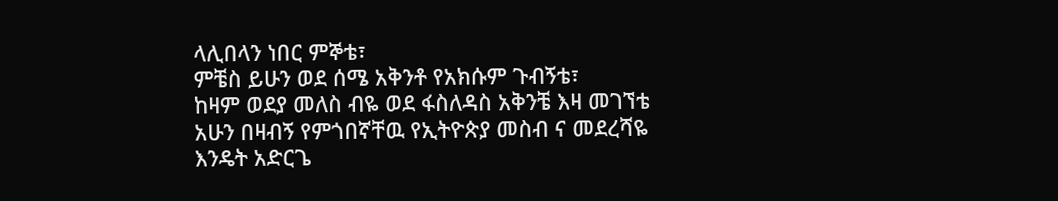ላሊበላን ነበር ምኞቴ፣
ምቼስ ይሁን ወደ ሰሜ አቅንቶ የአክሱም ጉብኝቴ፣
ከዛም ወደያ መለስ ብዬ ወደ ፋስለዳስ አቅንቼ እዛ መገኘቴ
አሁን በዛብኝ የምጎበኛቸዉ የኢትዮጵያ መስብ ና መደረሻዬ
እንዴት አድርጌ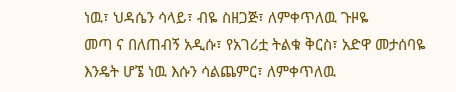ነዉ፣ ህዳሴን ሳላይ፣ ብዬ ስዘጋጅ፣ ለምቀጥለዉ ጉዞዬ
መጣ ና በለጠብኝ አዲሱ፣ የአገሪቷ ትልቁ ቅርስ፣ አድዋ መታሰባዬ
እንዴት ሆኜ ነዉ እሱን ሳልጨምር፣ ለምቀጥለዉ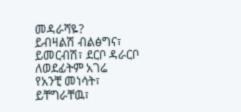መዳራሻዬ?
ይብዛልሽ ብልፅግና፣ ይመርብሽ፣ ደርቦ ዳራርቦ ለወደፊትም አገሬ
የአንቺ መነሳት፣ ይቸግራቸዉ፣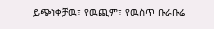ይጭነቀቻዉ፣ የዉጪም፣ የዉስጥ ቡራቡሬ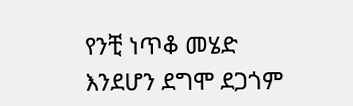የንቺ ነጥቆ መሄድ እንደሆን ደግሞ ደጋጎም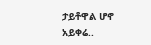ታይቶዋል ሆኖ አይቀሬ..